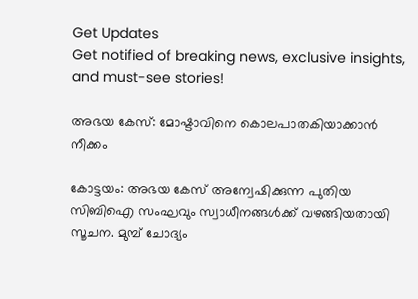Get Updates
Get notified of breaking news, exclusive insights, and must-see stories!

അഭയ കേസ്‌: മോഷ്ടാവിനെ കൊലപാതകിയാക്കാന്‍ നീക്കം

കോട്ടയം: അഭയ കേസ്‌ അന്വേഷിക്കുന്ന പുതിയ സിബിഐ സംഘവും സ്വാധീനങ്ങള്‍ക്ക്‌ വഴങ്ങിയതായി സൂചന. മുമ്പ്‌ ചോദ്യം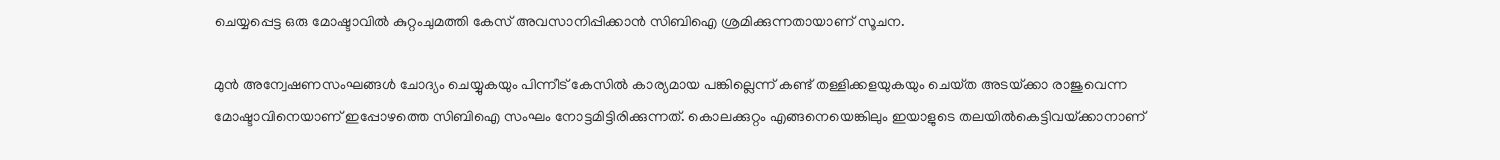ചെയ്യപ്പെട്ട ഒരു മോഷ്ടാവില്‍ കുറ്റംചുമത്തി കേസ്‌ അവസാനിപ്പിക്കാന്‍ സിബിഐ ശ്രമിക്കുന്നതായാണ്‌ സൂചന.

മുന്‍ അന്വേഷണസംഘങ്ങള്‍ ചോദ്യം ചെയ്യുകയും പിന്നീട്‌ കേസില്‍ കാര്യമായ പങ്കില്ലെന്ന്‌ കണ്ട്‌ തള്ളിക്കളയുകയും ചെയ്‌ത അടയ്‌ക്കാ രാജുവെന്ന മോഷ്ടാവിനെയാണ്‌ ഇപ്പോഴത്തെ സിബിഐ സംഘം നോട്ടമിട്ടിരിക്കുന്നത്‌. കൊലക്കുറ്റം എങ്ങനെയെങ്കിലും ഇയാളുടെ തലയില്‍കെട്ടിവയ്‌ക്കാനാണ്‌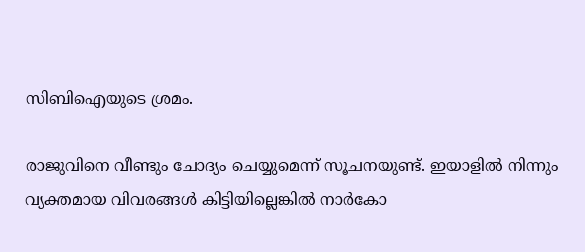സിബിഐയുടെ ശ്രമം.

രാജുവിനെ വീണ്ടും ചോദ്യം ചെയ്യുമെന്ന്‌ സൂചനയുണ്ട്‌. ഇയാളില്‍ നിന്നും വ്യക്തമായ വിവരങ്ങള്‍ കിട്ടിയില്ലെങ്കില്‍ നാര്‍കോ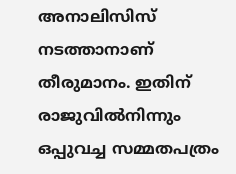അനാലിസിസ്‌ നടത്താനാണ്‌ തീരുമാനം. ഇതിന്‌ രാജുവില്‍നിന്നും ഒപ്പുവച്ച സമ്മതപത്രം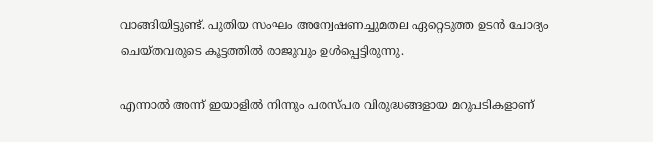വാങ്ങിയിട്ടുണ്ട്‌. പുതിയ സംഘം അന്വേഷണച്ചുമതല ഏറ്റെടുത്ത ഉടന്‍ ചോദ്യം ചെയ്‌തവരുടെ കൂട്ടത്തില്‍ രാജുവും ഉള്‍പ്പെട്ടിരുന്നു.

എന്നാല്‍ അന്ന്‌ ഇയാളില്‍ നിന്നും പരസ്‌പര വിരുദ്ധങ്ങളായ മറുപടികളാണ്‌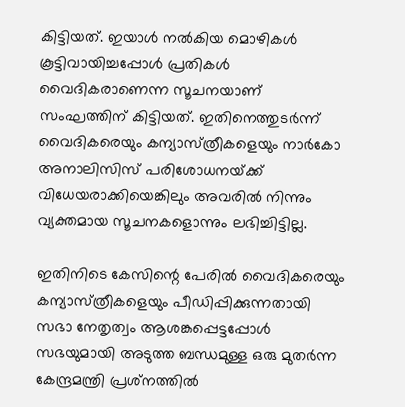കിട്ടിയത്‌. ഇയാള്‍ നല്‍കിയ മൊഴികള്‍ കൂട്ടിവായിച്ചപ്പോള്‍ പ്രതികള്‍ വൈദികരാണെന്ന സൂചനയാണ്‌ സംഘത്തിന്‌ കിട്ടിയത്‌. ഇതിനെത്തുടര്‍ന്ന്‌ വൈദികരെയും കന്യാസ്‌ത്രീകളെയും നാര്‍കോ അനാലിസിസ്‌ പരിശോധനയ്‌ക്ക്‌ വിധേയരാക്കിയെങ്കിലും അവരില്‍ നിന്നും വ്യക്തമായ സൂചനകളൊന്നും ലഭിച്ചിട്ടില്ല.

ഇതിനിടെ കേസിന്റെ പേരില്‍ വൈദികരെയും കന്യാസ്‌ത്രീകളെയും പീഡിപ്പിക്കുന്നതായി സഭാ നേതൃത്വം ആശങ്കപ്പെട്ടപ്പോള്‍ സഭയുമായി അടുത്ത ബന്ധമുള്ള ഒരു മുതര്‍ന്ന കേന്ദ്രമന്ത്രി പ്രശ്‌നത്തില്‍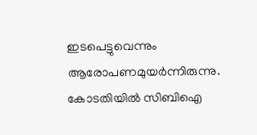ഇടപെട്ടുവെന്നും ആരോപണമുയര്‍ന്നിരുന്നു. കോടതിയില്‍ സിബിഐ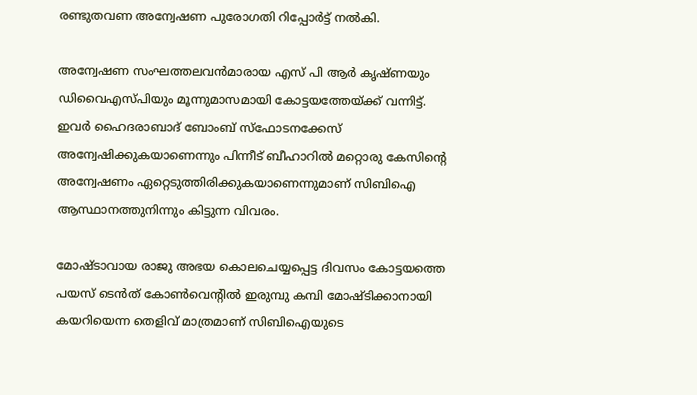രണ്ടുതവണ അന്വേഷണ പുരോഗതി റിപ്പോര്‍ട്ട്‌ നല്‍കി.

അന്വേഷണ സംഘത്തലവന്‍മാരായ എസ്‌ പി ആര്‍ കൃഷ്‌ണയും ഡിവൈഎസ്‌പിയും മൂന്നുമാസമായി കോട്ടയത്തേയ്‌ക്ക്‌ വന്നിട്ട്‌. ഇവര്‍ ഹൈദരാബാദ്‌ ബോംബ്‌ സ്‌ഫോടനക്കേസ്‌ അന്വേഷിക്കുകയാണെന്നും പിന്നീട്‌ ബീഹാറില്‍ മറ്റൊരു കേസിന്റെ അന്വേഷണം ഏറ്റെടുത്തിരിക്കുകയാണെന്നുമാണ്‌ സിബിഐ ആസ്ഥാനത്തുനിന്നും കിട്ടുന്ന വിവരം.

മോഷ്ടാവായ രാജു അഭയ കൊലചെയ്യപ്പെട്ട ദിവസം കോട്ടയത്തെ പയസ്‌ ടെന്‍ത്‌ കോണ്‍വെന്റില്‍ ഇരുമ്പു കമ്പി മോഷ്ടിക്കാനായി കയറിയെന്ന തെളിവ്‌ മാത്രമാണ്‌ സിബിഐയുടെ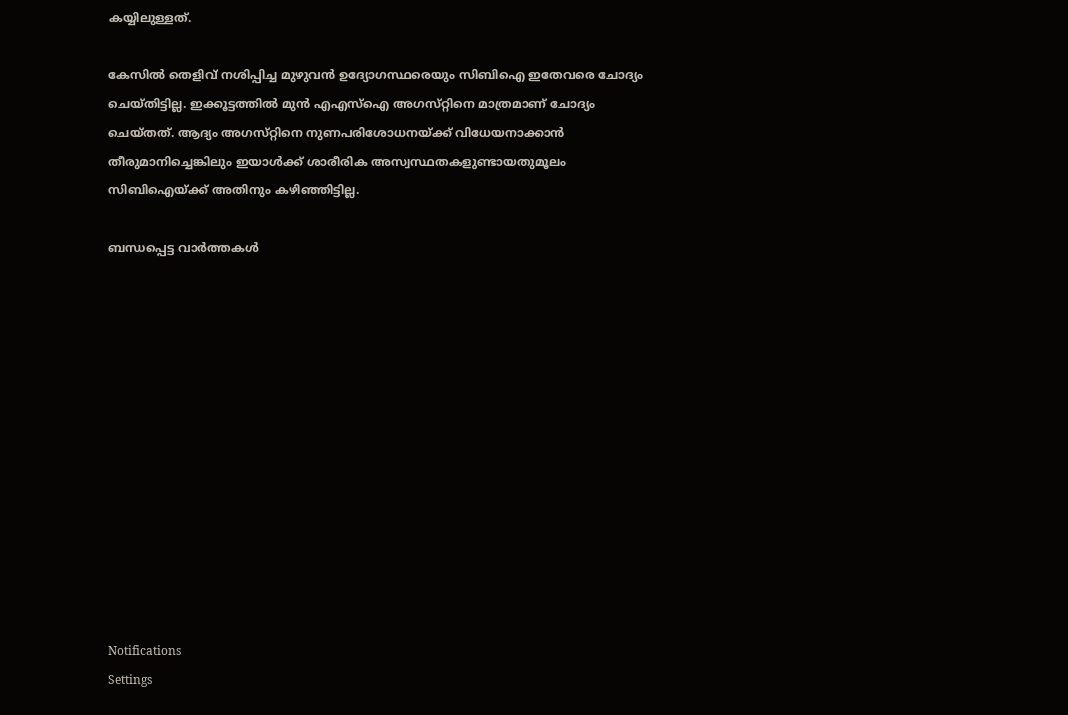കയ്യിലുള്ളത്‌.

കേസില്‍ തെളിവ്‌ നശിപ്പിച്ച മുഴുവന്‍ ഉദ്യോഗസ്ഥരെയും സിബിഐ ഇതേവരെ ചോദ്യം ചെയ്‌തിട്ടില്ല. ഇക്കൂട്ടത്തില്‍ മുന്‍ എഎസ്‌ഐ അഗസ്‌റ്റിനെ മാത്രമാണ്‌ ചോദ്യം ചെയ്‌തത്‌. ആദ്യം അഗസ്‌റ്റിനെ നുണപരിശോധനയ്‌ക്ക്‌ വിധേയനാക്കാന്‍ തീരുമാനിച്ചെങ്കിലും ഇയാള്‍ക്ക് ശാരീരിക അസ്വസ്ഥതകളുണ്ടായതുമൂലം സിബിഐയ്ക്ക് അതിനും കഴിഞ്ഞിട്ടില്ല.

ബന്ധപ്പെട്ട വാര്‍ത്തകള്‍













Notifications
Settings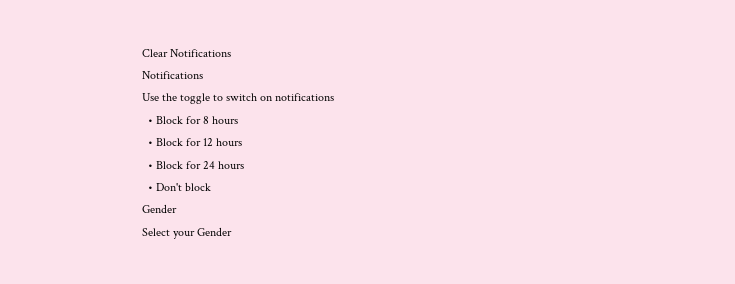Clear Notifications
Notifications
Use the toggle to switch on notifications
  • Block for 8 hours
  • Block for 12 hours
  • Block for 24 hours
  • Don't block
Gender
Select your Gender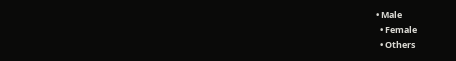• Male
  • Female
  • Others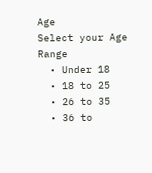Age
Select your Age Range
  • Under 18
  • 18 to 25
  • 26 to 35
  • 36 to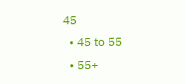45
  • 45 to 55
  • 55+